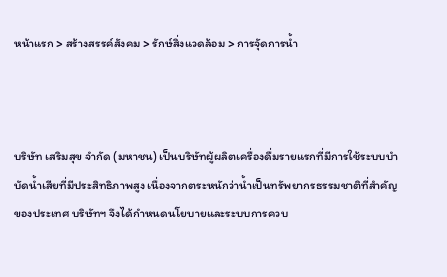หน้าแรก > สร้างสรรค์สังคม > รักษ์สิ่งแวดล้อม > การจัุดการน้ำ



บริษัท เสริมสุข จำกัด (มหาชน) เป็นบริษัทผู้ผลิตเครื่องดื่มรายแรกที่มีการใช้ระบบบำบัดน้ำเสียที่มีประสิทธิภาพสูง เนื่องจากตระหนักว่าน้ำเป็นทรัพยากรธรรมชาติที่สำคัญของประเทศ บริษัทฯ จึงได้กำหนดนโยบายและระบบการควบ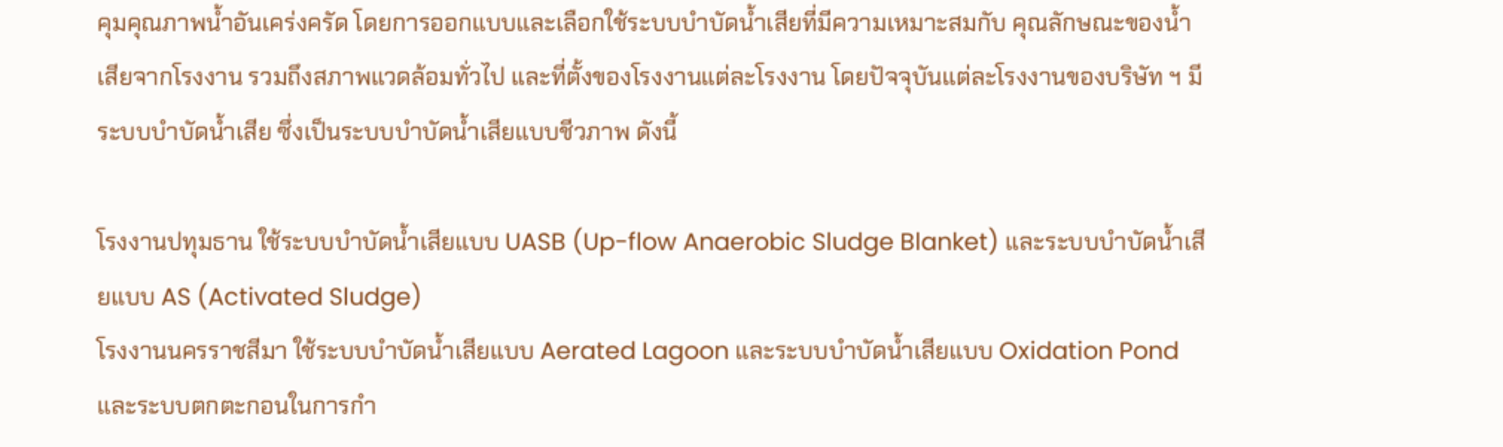คุมคุณภาพน้ำอันเคร่งครัด โดยการออกแบบและเลือกใช้ระบบบำบัดน้ำเสียที่มีความเหมาะสมกับ คุณลักษณะของน้ำเสียจากโรงงาน รวมถึงสภาพแวดล้อมทั่วไป และที่ตั้งของโรงงานแต่ละโรงงาน โดยปัจจุบันแต่ละโรงงานของบริษัท ฯ มีระบบบำบัดน้ำเสีย ซึ่งเป็นระบบบำบัดน้ำเสียแบบชีวภาพ ดังนี้

โรงงานปทุมธาน ใช้ระบบบำบัดน้ำเสียแบบ UASB (Up-flow Anaerobic Sludge Blanket) และระบบบำบัดน้ำเสียแบบ AS (Activated Sludge)
โรงงานนครราชสีมา ใช้ระบบบำบัดน้ำเสียแบบ Aerated Lagoon และระบบบำบัดน้ำเสียแบบ Oxidation Pond และระบบตกตะกอนในการกำ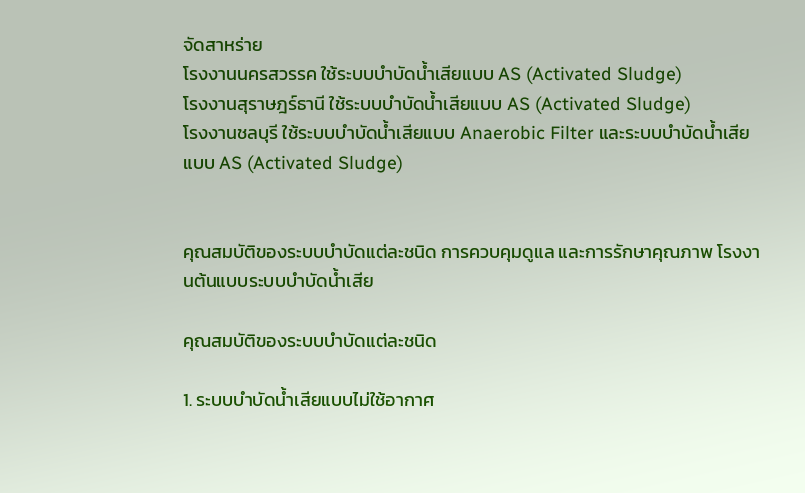จัดสาหร่าย
โรงงานนครสวรรค ใช้ระบบบำบัดน้ำเสียแบบ AS (Activated Sludge)
โรงงานสุราษฎร์ธานี ใช้ระบบบำบัดน้ำเสียแบบ AS (Activated Sludge)
โรงงานชลบุรี ใช้ระบบบำบัดน้ำเสียแบบ Anaerobic Filter และระบบบำบัดน้ำเสียแบบ AS (Activated Sludge)


คุณสมบัติของระบบบำบัดแต่ละชนิด การควบคุมดูแล และการรักษาคุณภาพ โรงงานต้นแบบระบบบำบัดน้ำเสีย

คุณสมบัติของระบบบำบัดแต่ละชนิด

1. ระบบบำบัดน้ำเสียแบบไม่ใช้อากาศ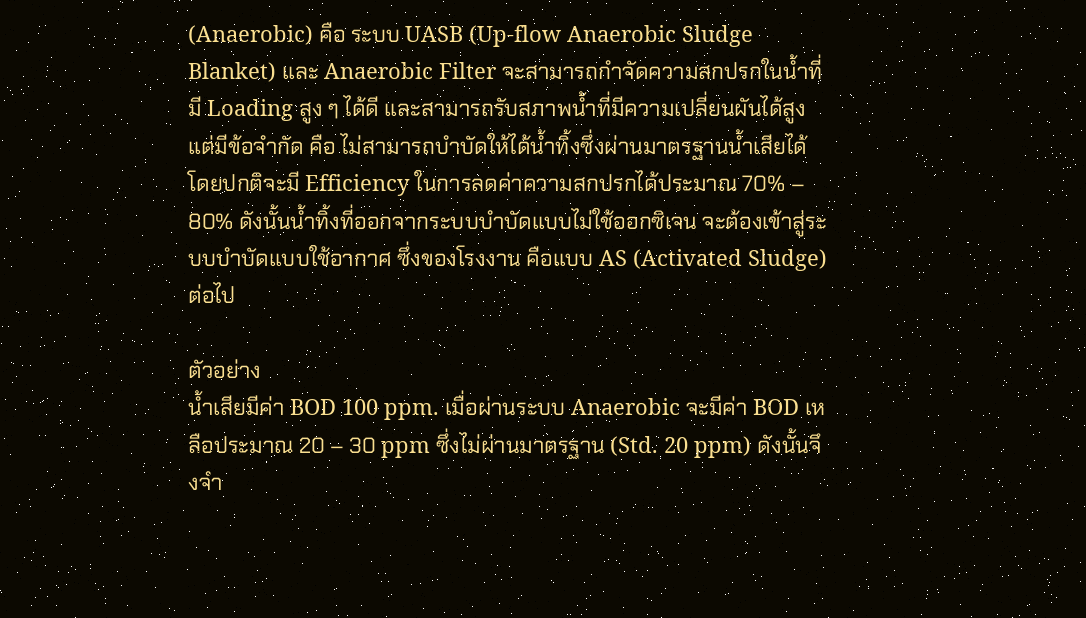(Anaerobic) คือ ระบบ UASB (Up-flow Anaerobic Sludge Blanket) และ Anaerobic Filter จะสามารถกำจัดความสกปรกในน้ำที่มี Loading สูง ๆ ได้ดี และสามารถรับสภาพน้ำที่มีความเปลี่ยนผันได้สูง แต่มีข้อจำกัด คือ ไม่สามารถบำบัดให้ได้น้ำทิ้งซึ่งผ่านมาตรฐานน้ำเสียได้ โดยปกติจะมี Efficiency ในการลดค่าความสกปรกได้ประมาณ 70% – 80% ดังนั้นน้ำทิ้งที่ออกจากระบบบำบัดแบบไม่ใช้ออกซิเจน จะต้องเข้าสู่ระบบบำบัดแบบใช้อากาศ ซึ่งของโรงงาน คือแบบ AS (Activated Sludge) ต่อไป

ตัวอย่าง
น้ำเสียมีค่า BOD 100 ppm. เมื่อผ่านระบบ Anaerobic จะมีค่า BOD เหลือประมาณ 20 – 30 ppm ซึ่งไม่ผ่านมาตรฐาน (Std. 20 ppm) ดังนั้นจึงจำ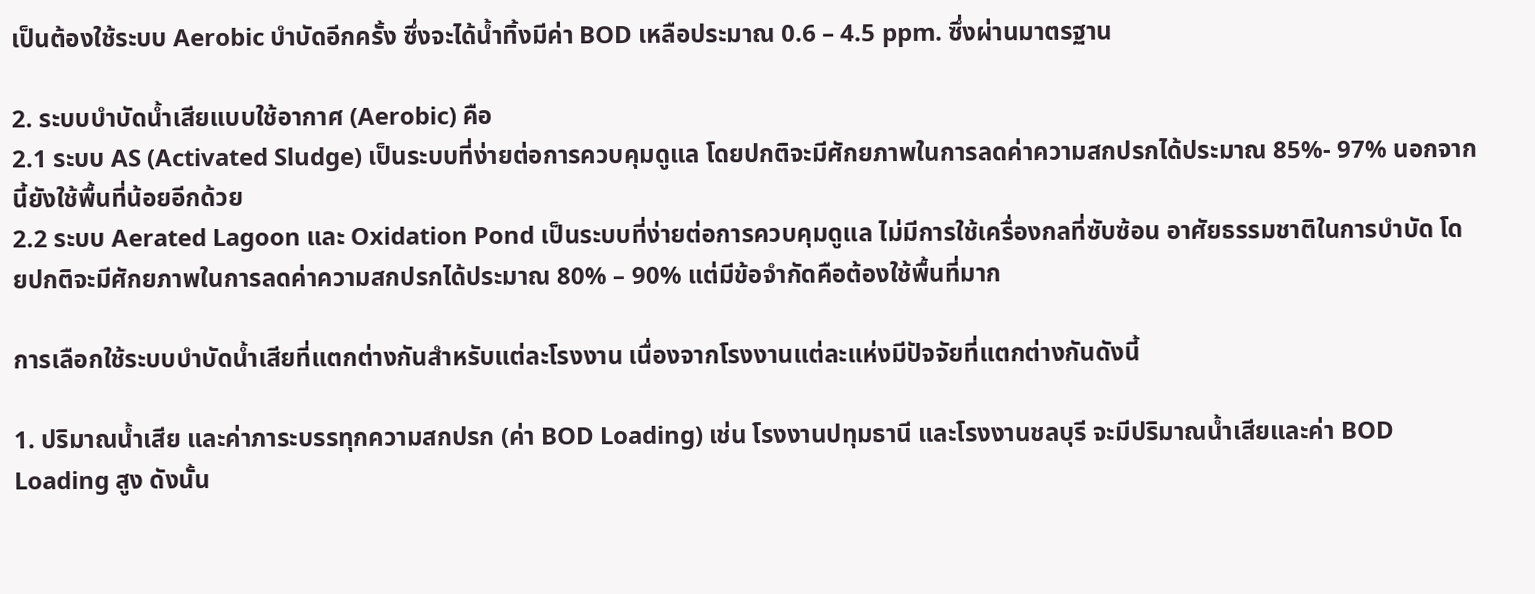เป็นต้องใช้ระบบ Aerobic บำบัดอีกครั้ง ซึ่งจะได้น้ำทิ้งมีค่า BOD เหลือประมาณ 0.6 – 4.5 ppm. ซึ่งผ่านมาตรฐาน

2. ระบบบำบัดน้ำเสียแบบใช้อากาศ (Aerobic) คือ
2.1 ระบบ AS (Activated Sludge) เป็นระบบที่ง่ายต่อการควบคุมดูแล โดยปกติจะมีศักยภาพในการลดค่าความสกปรกได้ประมาณ 85%- 97% นอกจากนี้ยังใช้พื้นที่น้อยอีกด้วย
2.2 ระบบ Aerated Lagoon และ Oxidation Pond เป็นระบบที่ง่ายต่อการควบคุมดูแล ไม่มีการใช้เครื่องกลที่ซับซ้อน อาศัยธรรมชาติในการบำบัด โดยปกติจะมีศักยภาพในการลดค่าความสกปรกได้ประมาณ 80% – 90% แต่มีข้อจำกัดคือต้องใช้พื้นที่มาก

การเลือกใช้ระบบบำบัดน้ำเสียที่แตกต่างกันสำหรับแต่ละโรงงาน เนื่องจากโรงงานแต่ละแห่งมีปัจจัยที่แตกต่างกันดังนี้

1. ปริมาณน้ำเสีย และค่าภาระบรรทุกความสกปรก (ค่า BOD Loading) เช่น โรงงานปทุมธานี และโรงงานชลบุรี จะมีปริมาณน้ำเสียและค่า BOD Loading สูง ดังนั้น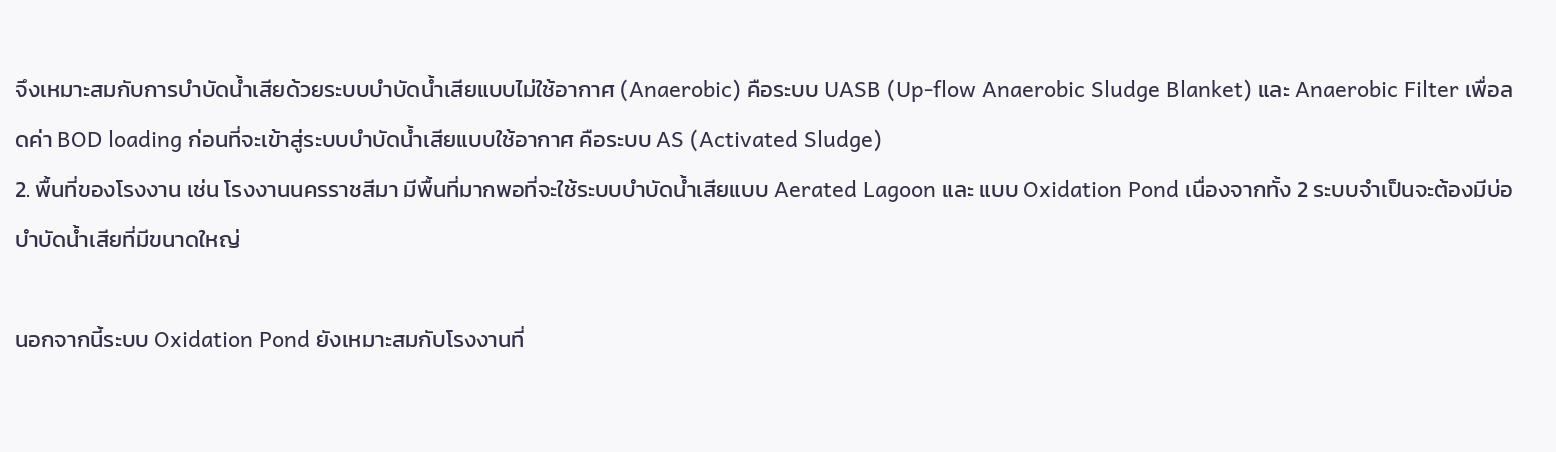จึงเหมาะสมกับการบำบัดน้ำเสียด้วยระบบบำบัดน้ำเสียแบบไม่ใช้อากาศ (Anaerobic) คือระบบ UASB (Up-flow Anaerobic Sludge Blanket) และ Anaerobic Filter เพื่อลดค่า BOD loading ก่อนที่จะเข้าสู่ระบบบำบัดน้ำเสียแบบใช้อากาศ คือระบบ AS (Activated Sludge)
2. พื้นที่ของโรงงาน เช่น โรงงานนครราชสีมา มีพื้นที่มากพอที่จะใช้ระบบบำบัดน้ำเสียแบบ Aerated Lagoon และ แบบ Oxidation Pond เนื่องจากทั้ง 2 ระบบจำเป็นจะต้องมีบ่อบำบัดน้ำเสียที่มีขนาดใหญ่

นอกจากนี้ระบบ Oxidation Pond ยังเหมาะสมกับโรงงานที่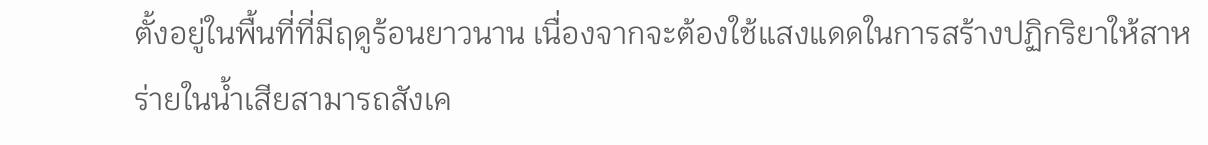ตั้งอยู่ในพื้นที่ที่มีฤดูร้อนยาวนาน เนื่องจากจะต้องใช้แสงแดดในการสร้างปฏิกริยาให้สาหร่ายในน้ำเสียสามารถสังเค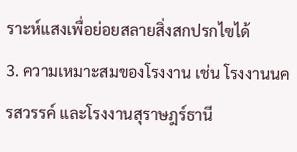ราะห์แสงเพื่อย่อยสลายสิ่งสกปรกไฃได้
3. ความเหมาะสมของโรงงาน เช่น โรงงานนครสวรรค์ และโรงงานสุราษฎร์ธานี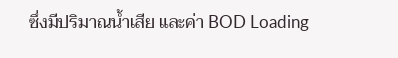ซึ่งมีปริมาณน้ำเสีย และค่า BOD Loading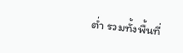ต่ำ รวมทั้งพื้นที่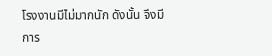โรงงานมีไม่มากนัก ดังนั้น จึงมีการ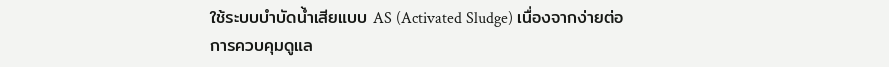ใช้ระบบบำบัดน้ำเสียแบบ AS (Activated Sludge) เนื่องจากง่ายต่อการควบคุมดูแล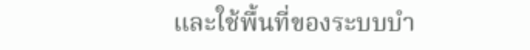และใช้พื้นที่ของระบบบำ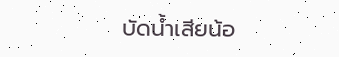บัดน้ำเสียน้อ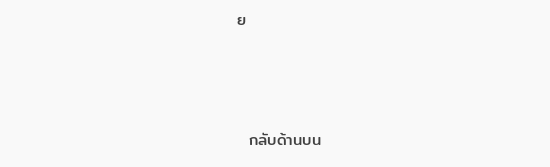ย



  กลับด้านบน